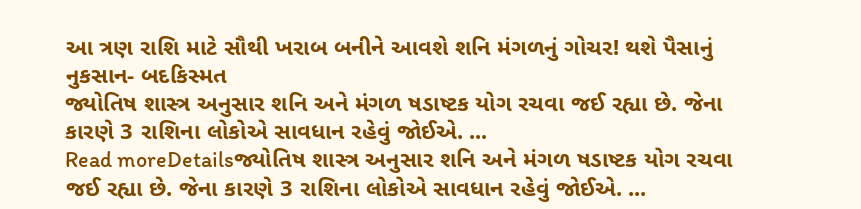આ ત્રણ રાશિ માટે સૌથી ખરાબ બનીને આવશે શનિ મંગળનું ગોચર! થશે પૈસાનું નુકસાન- બદકિસ્મત
જ્યોતિષ શાસ્ત્ર અનુસાર શનિ અને મંગળ ષડાષ્ટક યોગ રચવા જઈ રહ્યા છે. જેના કારણે 3 રાશિના લોકોએ સાવધાન રહેવું જોઈએ. ...
Read moreDetailsજ્યોતિષ શાસ્ત્ર અનુસાર શનિ અને મંગળ ષડાષ્ટક યોગ રચવા જઈ રહ્યા છે. જેના કારણે 3 રાશિના લોકોએ સાવધાન રહેવું જોઈએ. ...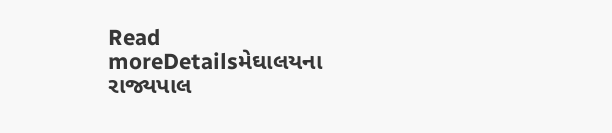Read moreDetailsમેઘાલયના રાજ્યપાલ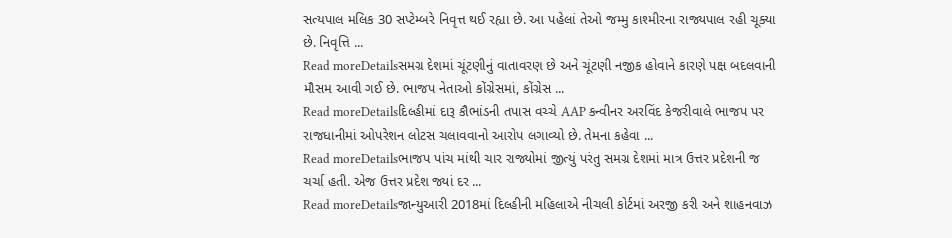સત્યપાલ મલિક 30 સપ્ટેમ્બરે નિવૃત્ત થઈ રહ્યા છે. આ પહેલાં તેઓ જમ્મુ કાશ્મીરના રાજ્યપાલ રહી ચૂક્યા છે. નિવૃત્તિ ...
Read moreDetailsસમગ્ર દેશમાં ચૂંટણીનું વાતાવરણ છે અને ચૂંટણી નજીક હોવાને કારણે પક્ષ બદલવાની મૌસમ આવી ગઈ છે. ભાજપ નેતાઓ કોંગ્રેસમાં, કોંગ્રેસ ...
Read moreDetailsદિલ્હીમાં દારૂ કૌભાંડની તપાસ વચ્ચે AAP કન્વીનર અરવિંદ કેજરીવાલે ભાજપ પર રાજધાનીમાં ઓપરેશન લોટસ ચલાવવાનો આરોપ લગાવ્યો છે. તેમના કહેવા ...
Read moreDetailsભાજપ પાંચ માંથી ચાર રાજ્યોમાં જીત્યું પરંતુ સમગ્ર દેશમાં માત્ર ઉત્તર પ્રદેશની જ ચર્ચા હતી. એજ ઉત્તર પ્રદેશ જ્યાં દર ...
Read moreDetailsજાન્યુઆરી 2018માં દિલ્હીની મહિલાએ નીચલી કોર્ટમાં અરજી કરી અને શાહનવાઝ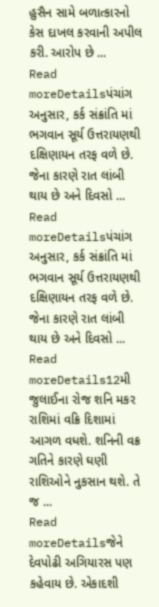હુસૈન સામે બળાત્કારનો કેસ દાખલ કરવાની અપીલ કરી. આરોપ છે ...
Read moreDetailsપંચાંગ અનુસાર, કર્ક સંક્રાંતિ માં ભગવાન સૂર્ય ઉત્તરાયણથી દક્ષિણાયન તરફ વળે છે. જેના કારણે રાત લાંબી થાય છે અને દિવસો ...
Read moreDetailsપંચાંગ અનુસાર, કર્ક સંક્રાંતિ માં ભગવાન સૂર્ય ઉત્તરાયણથી દક્ષિણાયન તરફ વળે છે. જેના કારણે રાત લાંબી થાય છે અને દિવસો ...
Read moreDetails12મી જુલાઈના રોજ શનિ મકર રાશિમાં વક્રિ દિશામાં આગળ વધશે. શનિની વક્ર ગતિને કારણે ઘણી રાશિઓને નુકસાન થશે. તે જ ...
Read moreDetailsજેને દેવપોઢી અગિયારસ પણ કહેવાય છે. એકાદશી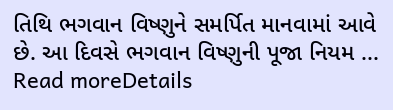તિથિ ભગવાન વિષ્ણુને સમર્પિત માનવામાં આવે છે. આ દિવસે ભગવાન વિષ્ણુની પૂજા નિયમ ...
Read moreDetails